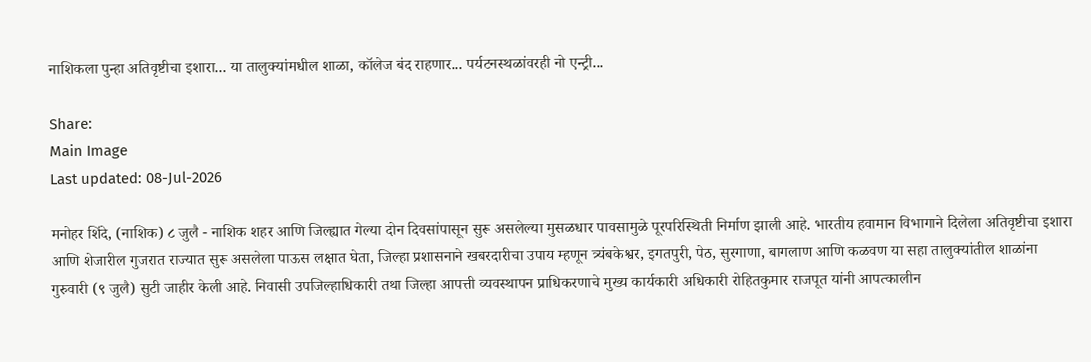नाशिकला पुन्हा अतिवृष्टीचा इशारा... या तालुक्यांमधील शाळा, कॉलेज बंद राहणार... पर्यटनस्थळांवरही नो एन्ट्री...

Share:
Main Image
Last updated: 08-Jul-2026

मनोहर शिंदे, (नाशिक) ८ जुलै - नाशिक शहर आणि जिल्ह्यात गेल्या दोन दिवसांपासून सुरू असलेल्या मुसळधार पावसामुळे पूरपरिस्थिती निर्माण झाली आहे. भारतीय हवामान विभागाने दिलेला अतिवृष्टीचा इशारा आणि शेजारील गुजरात राज्यात सुरू असलेला पाऊस लक्षात घेता, जिल्हा प्रशासनाने खबरदारीचा उपाय म्हणून त्र्यंबकेश्वर, इगतपुरी, पेठ, सुरगाणा, बागलाण आणि कळवण या सहा तालुक्यांतील शाळांना गुरुवारी (९ जुलै) सुटी जाहीर केली आहे. निवासी उपजिल्हाधिकारी तथा जिल्हा आपत्ती व्यवस्थापन प्राधिकरणाचे मुख्य कार्यकारी अधिकारी रोहितकुमार राजपूत यांनी आपत्कालीन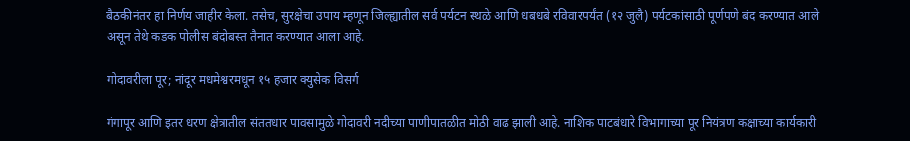बैठकीनंतर हा निर्णय जाहीर केला. तसेच, सुरक्षेचा उपाय म्हणून जिल्ह्यातील सर्व पर्यटन स्थळे आणि धबधबे रविवारपर्यंत (१२ जुलै) पर्यटकांसाठी पूर्णपणे बंद करण्यात आले असून तेथे कडक पोलीस बंदोबस्त तैनात करण्यात आला आहे.

गोदावरीला पूर; नांदूर मधमेश्वरमधून १५ हजार क्युसेक विसर्ग

गंगापूर आणि इतर धरण क्षेत्रातील संततधार पावसामुळे गोदावरी नदीच्या पाणीपातळीत मोठी वाढ झाली आहे. नाशिक पाटबंधारे विभागाच्या पूर नियंत्रण कक्षाच्या कार्यकारी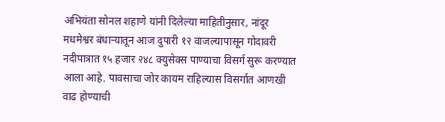अभियंता सोनल शहाणे यांनी दिलेल्या माहितीनुसार, नांदूर मधमेश्वर बंधाऱ्यातून आज दुपारी १२ वाजल्यापासून गोदावरी नदीपात्रात १५ हजार २४८ क्युसेक्स पाण्याचा विसर्ग सुरू करण्यात आला आहे. पावसाचा जोर कायम राहिल्यास विसर्गात आणखी वाढ होण्याची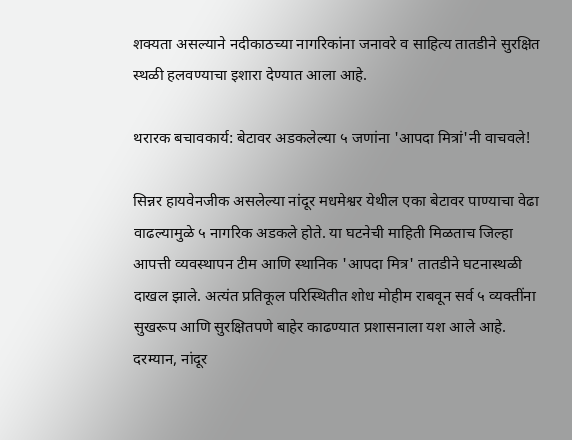शक्यता असल्याने नदीकाठच्या नागरिकांना जनावरे व साहित्य तातडीने सुरक्षित स्थळी हलवण्याचा इशारा देण्यात आला आहे.

थरारक बचावकार्य: बेटावर अडकलेल्या ५ जणांना 'आपदा मित्रां'नी वाचवले!

सिन्नर हायवेनजीक असलेल्या नांदूर मधमेश्वर येथील एका बेटावर पाण्याचा वेढा वाढल्यामुळे ५ नागरिक अडकले होते. या घटनेची माहिती मिळताच जिल्हा आपत्ती व्यवस्थापन टीम आणि स्थानिक 'आपदा मित्र' तातडीने घटनास्थळी दाखल झाले. अत्यंत प्रतिकूल परिस्थितीत शोध मोहीम राबवून सर्व ५ व्यक्तींना सुखरूप आणि सुरक्षितपणे बाहेर काढण्यात प्रशासनाला यश आले आहे. दरम्यान, नांदूर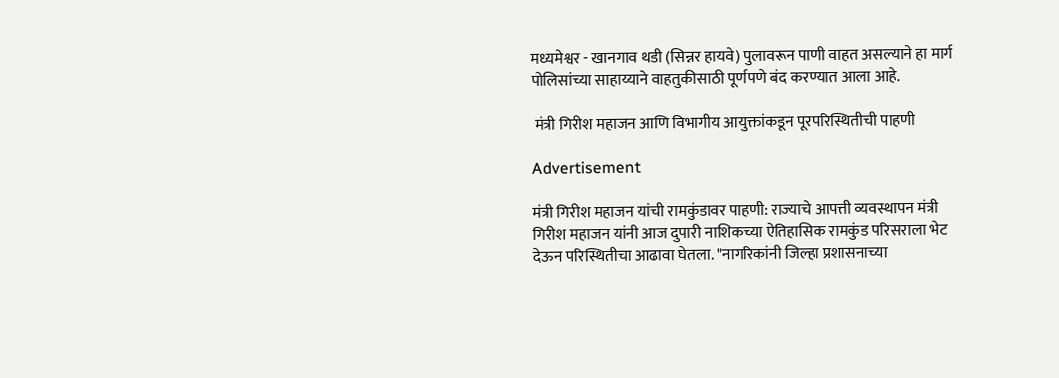मध्यमेश्वर - खानगाव थडी (सिन्नर हायवे) पुलावरून पाणी वाहत असल्याने हा मार्ग पोलिसांच्या साहाय्याने वाहतुकीसाठी पूर्णपणे बंद करण्यात आला आहे.

 मंत्री गिरीश महाजन आणि विभागीय आयुक्तांकडून पूरपरिस्थितीची पाहणी

Advertisement

मंत्री गिरीश महाजन यांची रामकुंडावर पाहणी: राज्याचे आपत्ती व्यवस्थापन मंत्री गिरीश महाजन यांनी आज दुपारी नाशिकच्या ऐतिहासिक रामकुंड परिसराला भेट देऊन परिस्थितीचा आढावा घेतला. "नागरिकांनी जिल्हा प्रशासनाच्या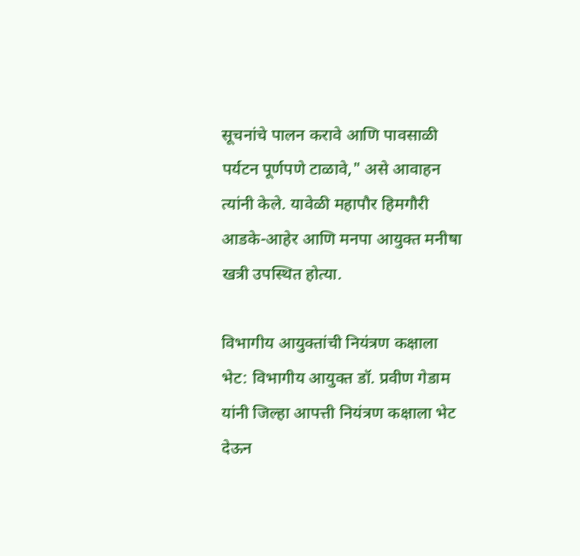सूचनांचे पालन करावे आणि पावसाळी पर्यटन पूर्णपणे टाळावे," असे आवाहन त्यांनी केले. यावेळी महापौर हिमगौरी आडके-आहेर आणि मनपा आयुक्त मनीषा खत्री उपस्थित होत्या.

विभागीय आयुक्तांची नियंत्रण कक्षाला भेट: विभागीय आयुक्त डॉ. प्रवीण गेडाम यांनी जिल्हा आपत्ती नियंत्रण कक्षाला भेट देऊन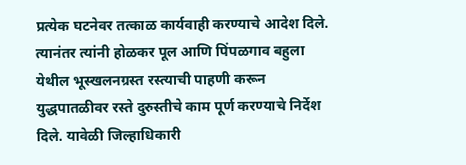प्रत्येक घटनेवर तत्काळ कार्यवाही करण्याचे आदेश दिले. त्यानंतर त्यांनी होळकर पूल आणि पिंपळगाव बहुला येथील भूस्खलनग्रस्त रस्त्याची पाहणी करून युद्धपातळीवर रस्ते दुरुस्तीचे काम पूर्ण करण्याचे निर्देश दिले. यावेळी जिल्हाधिकारी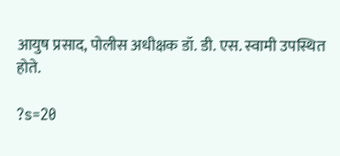आयुष प्रसाद, पोलीस अधीक्षक डॉ. डी. एस. स्वामी उपस्थित होते.

?s=20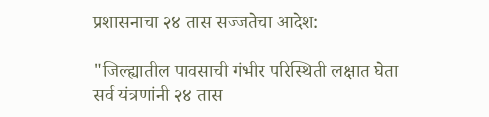प्रशासनाचा २४ तास सज्जतेचा आदेश:

"जिल्ह्यातील पावसाची गंभीर परिस्थिती लक्षात घेता सर्व यंत्रणांनी २४ तास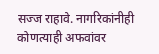सज्ज राहावे. नागरिकांनीही कोणत्याही अफवांवर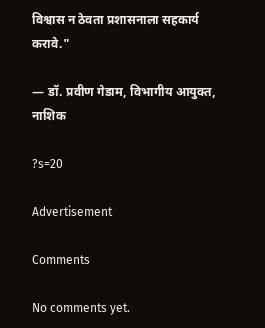विश्वास न ठेवता प्रशासनाला सहकार्य करावे."

— डॉ. प्रवीण गेडाम, विभागीय आयुक्त, नाशिक

?s=20

Advertisement

Comments

No comments yet.